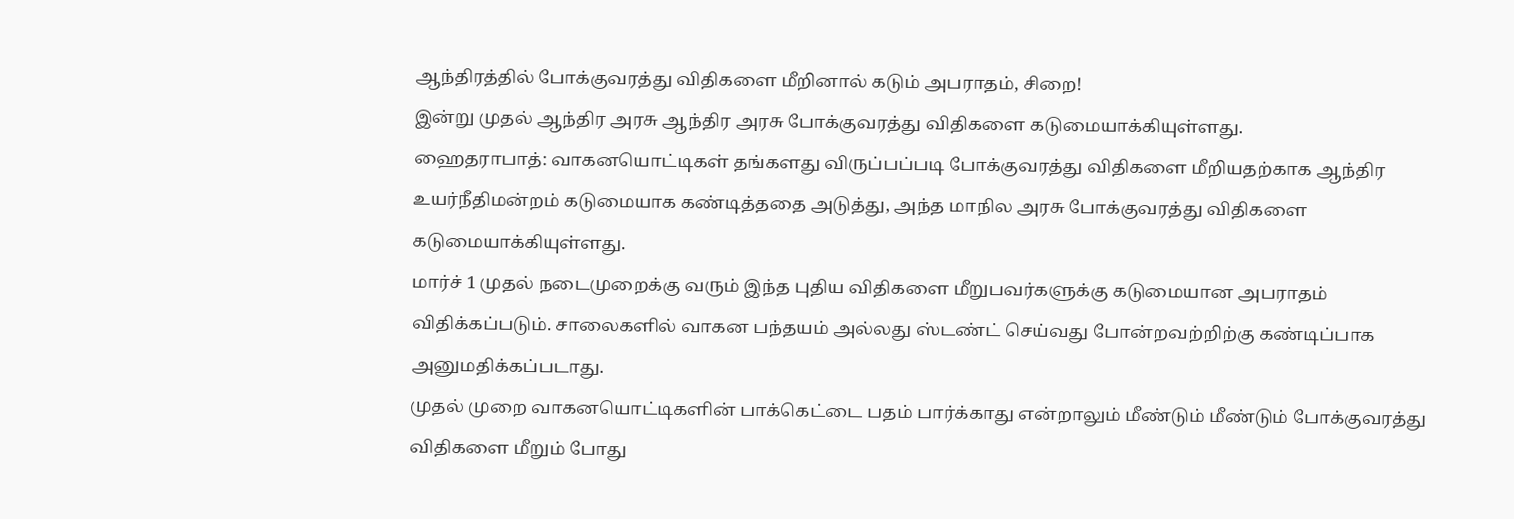ஆந்திரத்தில் போக்குவரத்து விதிகளை மீறினால் கடும் அபராதம், சிறை!
இன்று முதல் ஆந்திர அரசு ஆந்திர அரசு போக்குவரத்து விதிகளை கடுமையாக்கியுள்ளது.
ஹைதராபாத்: வாகனயொட்டிகள் தங்களது விருப்பப்படி போக்குவரத்து விதிகளை மீறியதற்காக ஆந்திர உயர்நீதிமன்றம் கடுமையாக கண்டித்ததை அடுத்து, அந்த மாநில அரசு போக்குவரத்து விதிகளை கடுமையாக்கியுள்ளது.
மார்ச் 1 முதல் நடைமுறைக்கு வரும் இந்த புதிய விதிகளை மீறுபவர்களுக்கு கடுமையான அபராதம் விதிக்கப்படும். சாலைகளில் வாகன பந்தயம் அல்லது ஸ்டண்ட் செய்வது போன்றவற்றிற்கு கண்டிப்பாக அனுமதிக்கப்படாது.
முதல் முறை வாகனயொட்டிகளின் பாக்கெட்டை பதம் பார்க்காது என்றாலும் மீண்டும் மீண்டும் போக்குவரத்து விதிகளை மீறும் போது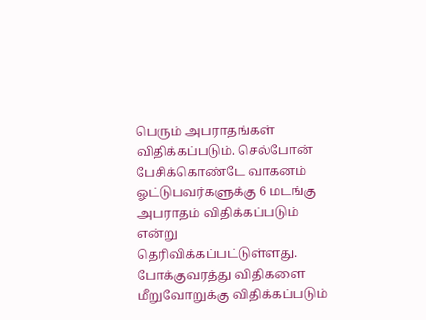பெரும் அபராதங்கள் விதிக்கப்படும். செல்போன் பேசிக்கொண்டே வாகனம் ஓட்டுபவர்களுக்கு 6 மடங்கு அபராதம் விதிக்கப்படும் என்று தெரிவிக்கப்பட்டுள்ளது.
போக்குவரத்து விதிகளை மீறுவோறுக்கு விதிக்கப்படும்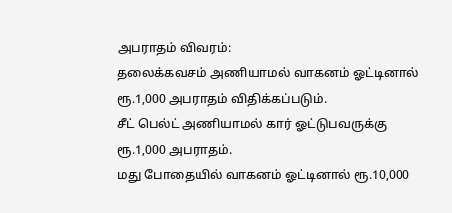அபராதம் விவரம்:
தலைக்கவசம் அணியாமல் வாகனம் ஓட்டினால் ரூ.1,000 அபராதம் விதிக்கப்படும்.
சீட் பெல்ட் அணியாமல் கார் ஓட்டுபவருக்கு ரூ.1,000 அபராதம்.
மது போதையில் வாகனம் ஓட்டினால் ரூ.10,000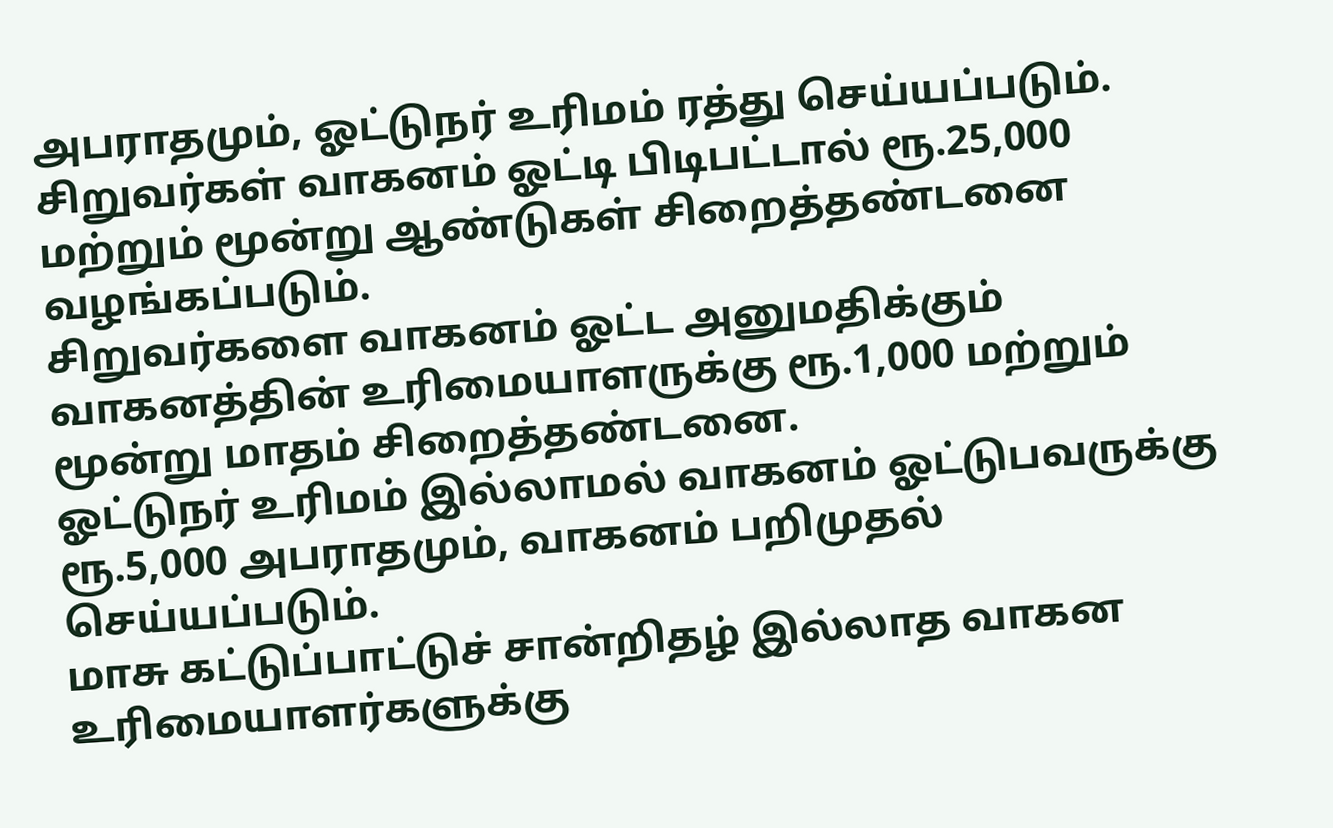அபராதமும், ஓட்டுநர் உரிமம் ரத்து செய்யப்படும்.
சிறுவர்கள் வாகனம் ஓட்டி பிடிபட்டால் ரூ.25,000 மற்றும் மூன்று ஆண்டுகள் சிறைத்தண்டனை வழங்கப்படும்.
சிறுவர்களை வாகனம் ஓட்ட அனுமதிக்கும் வாகனத்தின் உரிமையாளருக்கு ரூ.1,000 மற்றும் மூன்று மாதம் சிறைத்தண்டனை.
ஓட்டுநர் உரிமம் இல்லாமல் வாகனம் ஓட்டுபவருக்கு ரூ.5,000 அபராதமும், வாகனம் பறிமுதல் செய்யப்படும்.
மாசு கட்டுப்பாட்டுச் சான்றிதழ் இல்லாத வாகன உரிமையாளர்களுக்கு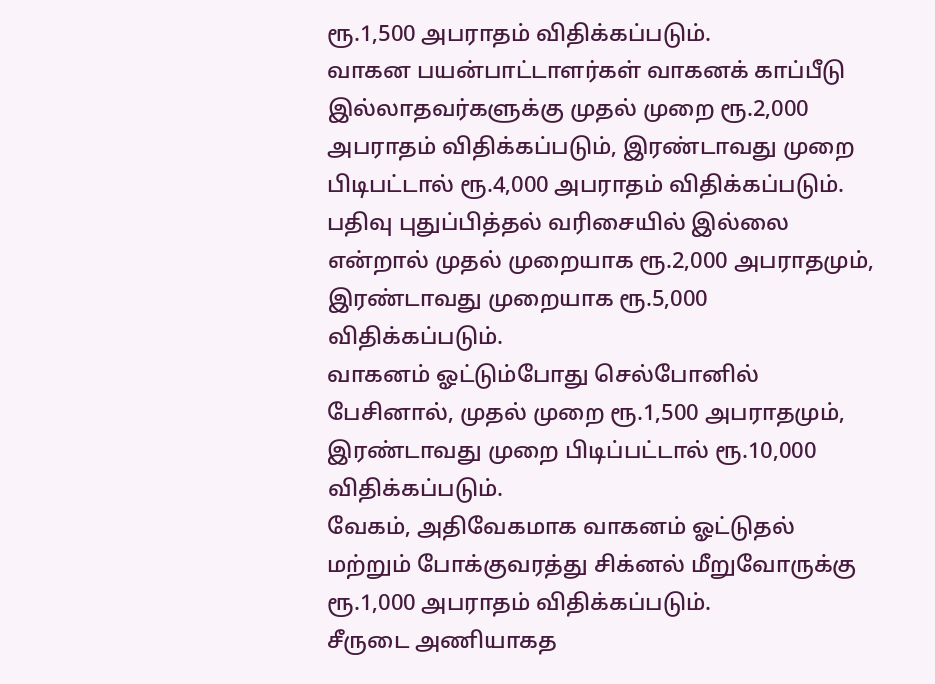ரூ.1,500 அபராதம் விதிக்கப்படும்.
வாகன பயன்பாட்டாளர்கள் வாகனக் காப்பீடு இல்லாதவர்களுக்கு முதல் முறை ரூ.2,000 அபராதம் விதிக்கப்படும், இரண்டாவது முறை பிடிபட்டால் ரூ.4,000 அபராதம் விதிக்கப்படும்.
பதிவு புதுப்பித்தல் வரிசையில் இல்லை என்றால் முதல் முறையாக ரூ.2,000 அபராதமும், இரண்டாவது முறையாக ரூ.5,000 விதிக்கப்படும்.
வாகனம் ஓட்டும்போது செல்போனில் பேசினால், முதல் முறை ரூ.1,500 அபராதமும், இரண்டாவது முறை பிடிப்பட்டால் ரூ.10,000 விதிக்கப்படும்.
வேகம், அதிவேகமாக வாகனம் ஓட்டுதல் மற்றும் போக்குவரத்து சிக்னல் மீறுவோருக்கு ரூ.1,000 அபராதம் விதிக்கப்படும்.
சீருடை அணியாகத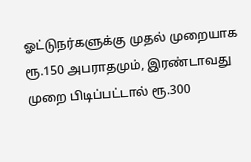ஓட்டுநர்களுக்கு முதல் முறையாக ரூ.150 அபராதமும், இரண்டாவது முறை பிடிப்பட்டால் ரூ.300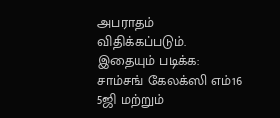அபராதம் விதிக்கப்படும்.
இதையும் படிக்க: சாம்சங் கேலக்ஸி எம்16 5ஜி மற்றும்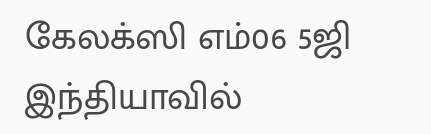கேலக்ஸி எம்06 5ஜி இந்தியாவில்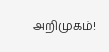அறிமுகம்!